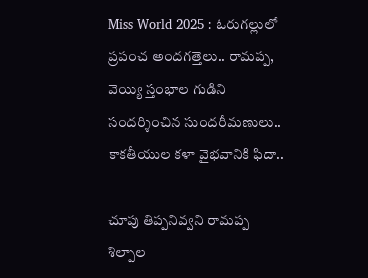Miss World 2025 : ఓరుగల్లులో ప్రపంచ అందగత్తెలు.. రామప్ప, వెయ్యి స్తంభాల గుడిని సందర్శించిన సుందరీమణులు.. కాకతీయుల కళా వైభవానికి ఫిదా..

చూపు తిప్పనివ్వని రామప్ప శిల్పాల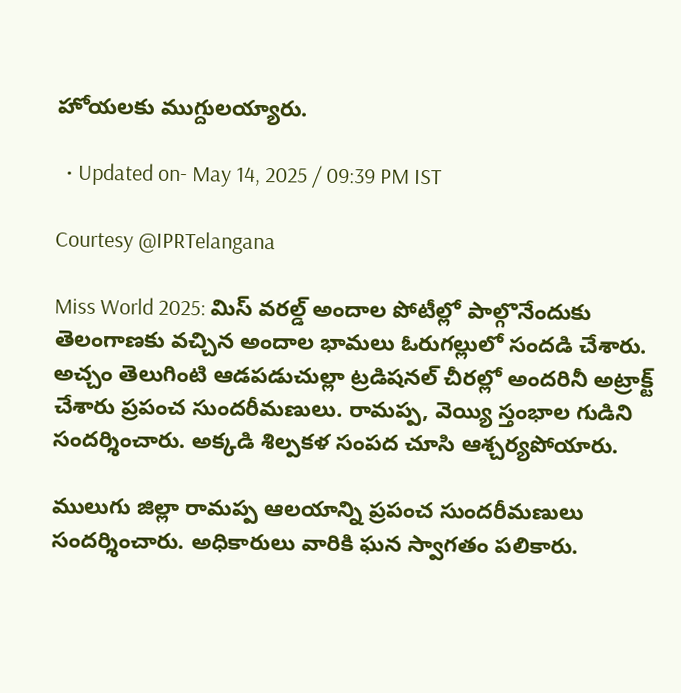హోయలకు ముగ్దులయ్యారు.

  • Updated on- May 14, 2025 / 09:39 PM IST

Courtesy @IPRTelangana

Miss World 2025: మిస్‌ వరల్డ్‌ అందాల పోటీల్లో పాల్గొనేందుకు తెలంగాణకు వచ్చిన అందాల భామలు ఓరుగల్లులో సందడి చేశారు. అచ్చం తెలుగింటి ఆడపడుచుల్లా ట్రడిషనల్ చీరల్లో అందరినీ అట్రాక్ట్ చేశారు ప్రపంచ సుందరీమణులు. రామప్ప, వెయ్యి స్తంభాల గుడిని సందర్శించారు. అక్కడి శిల్పకళ సంపద చూసి ఆశ్చర్యపోయారు.

ములుగు జిల్లా రామప్ప ఆలయాన్ని ప్రపంచ సుందరీమణులు సందర్శించారు. అధికారులు వారికి ఘన స్వాగతం పలికారు.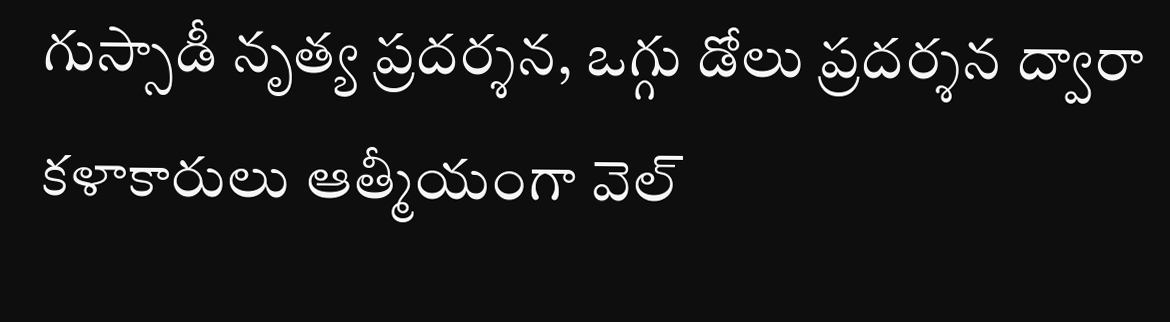గుస్సాడీ నృత్య ప్రదర్శన, ఒగ్గు డోలు ప్రదర్శన ద్వారా కళాకారులు ఆత్మీయంగా వెల్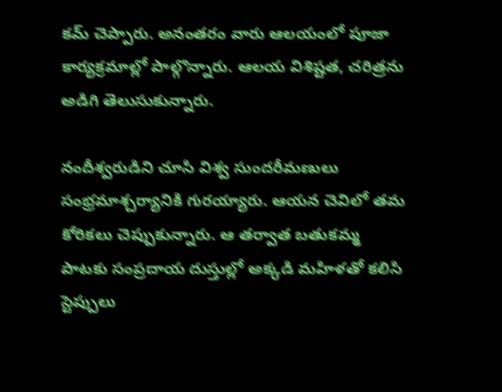కమ్ చెప్పారు. అనంతరం వారు ఆలయంలో పూజా కార్యక్రమాల్లో పాల్గొన్నారు. ఆలయ విశిష్టత, చరిత్రను అడిగి తెలుసుకున్నారు.

నందీశ్వరుడిని చూసి విశ్వ సుందరీమణులు సంభ్రమాశ్చర్యానికి గురయ్యారు. ఆయన చెవిలో తమ కోరికలు చెప్పుకున్నారు. ఆ తర్వాత బతుకమ్మ పాటకు సంప్రదాయ దుస్తుల్లో అక్కడి మహిళతో కలిసి స్టెప్పులు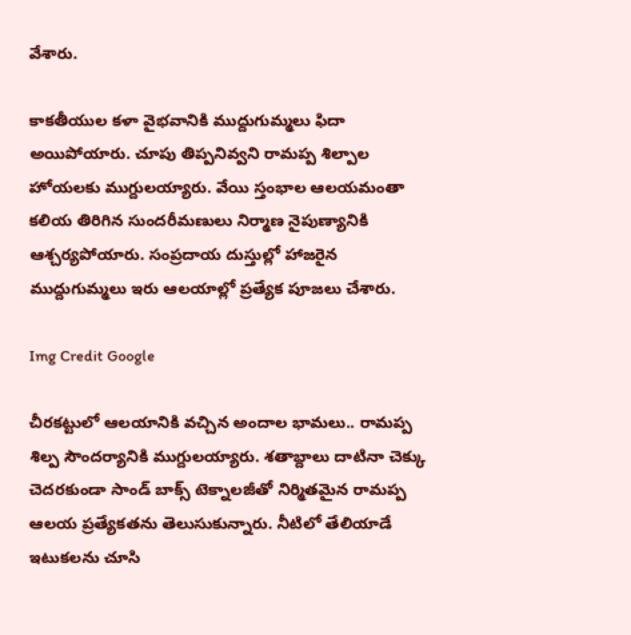వేశారు.

కాకతీయుల కళా వైభవానికి ముద్దుగుమ్మలు ఫిదా అయిపోయారు. చూపు తిప్పనివ్వని రామప్ప శిల్పాల హోయలకు ముగ్దులయ్యారు. వేయి స్తంభాల ఆలయమంతా కలియ తిరిగిన సుందరీమణులు నిర్మాణ నైపుణ్యానికి ఆశ్చర్యపోయారు. సంప్రదాయ దుస్తుల్లో హాజరైన ముద్దుగుమ్మలు ఇరు ఆలయాల్లో ప్రత్యేక పూజలు చేశారు.

Img Credit Google

చీరకట్టులో ఆలయానికి వచ్చిన అందాల భామలు.. రామప్ప శిల్ప సౌందర్యానికి ముగ్దులయ్యారు. శతాబ్దాలు దాటినా చెక్కు చెదరకుండా సాండ్‌ బాక్స్‌ టెక్నాలజీతో నిర్మితమైన రామప్ప ఆలయ ప్రత్యేకతను తెలుసుకున్నారు. నీటిలో తేలియాడే ఇటుకలను చూసి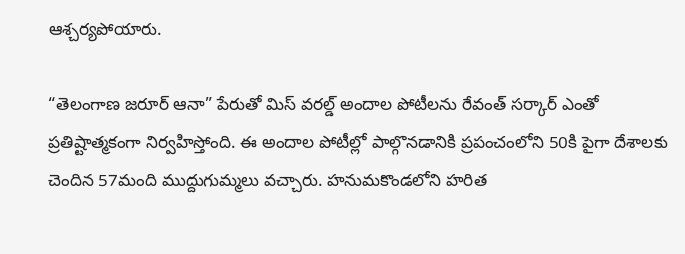ఆశ్చర్యపోయారు.

“తెలంగాణ జరూర్‌ ఆనా” పేరుతో మిస్ వరల్డ్ అందాల పోటీలను రేవంత్ సర్కార్ ఎంతో ప్రతిష్టాత్మకంగా నిర్వహిస్తోంది. ఈ అందాల పోటీల్లో పాల్గొనడానికి ప్రపంచంలోని 50కి పైగా దేశాలకు చెందిన 57మంది ముద్దుగుమ్మలు వచ్చారు. హనుమకొండలోని హరిత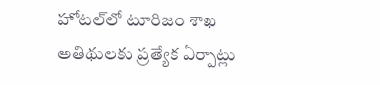హోటల్‌లో టూరిజం శాఖ అతిథులకు ప్రత్యేక ఏర్పాట్లు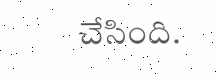చేసింది.